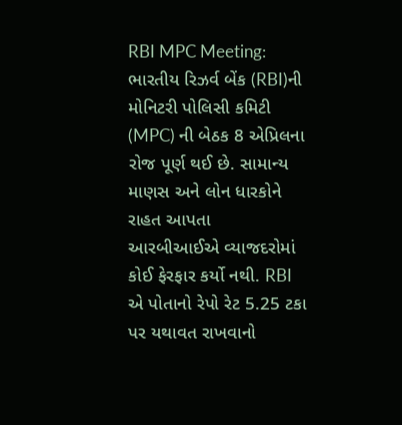RBI MPC Meeting: ભારતીય રિઝર્વ બેંક (RBI)ની મોનિટરી પોલિસી કમિટી (MPC) ની બેઠક 8 એપ્રિલના રોજ પૂર્ણ થઈ છે. સામાન્ય માણસ અને લોન ધારકોને રાહત આપતા આરબીઆઈએ વ્યાજદરોમાં કોઈ ફેરફાર કર્યો નથી. RBI એ પોતાનો રેપો રેટ 5.25 ટકા પર યથાવત રાખવાનો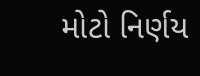મોટો નિર્ણય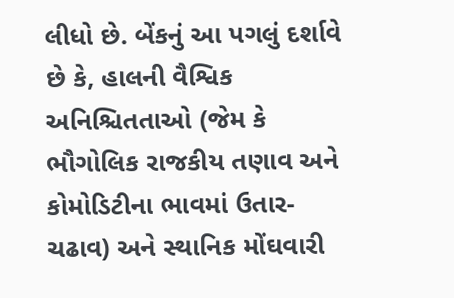લીધો છે. બેંકનું આ પગલું દર્શાવે છે કે, હાલની વૈશ્વિક અનિશ્ચિતતાઓ (જેમ કે ભૌગોલિક રાજકીય તણાવ અને કોમોડિટીના ભાવમાં ઉતાર-ચઢાવ) અને સ્થાનિક મોંઘવારી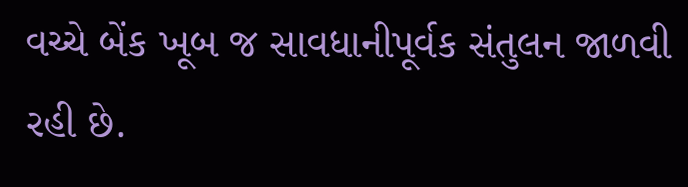વચ્ચે બેંક ખૂબ જ સાવધાનીપૂર્વક સંતુલન જાળવી રહી છે.